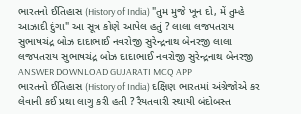ભારતનો ઈતિહાસ (History of India) "તુમ મુજે ખૂન દો, મેં તુમ્હે આઝાદી દુંગા" આ સૂત્ર કોણે આપેલ હતું ? લાલા લજપતરાય સુભાષચંદ્ર બોઝ દાદાભાઈ નવરોજી સુરેન્દ્રનાથ બેનરજી લાલા લજપતરાય સુભાષચંદ્ર બોઝ દાદાભાઈ નવરોજી સુરેન્દ્રનાથ બેનરજી ANSWER DOWNLOAD GUJARATI MCQ APP
ભારતનો ઈતિહાસ (History of India) દક્ષિણ ભારતમાં અંગ્રેજોએ કર લેવાની કઈ પ્રથા લાગુ કરી હતી ? રૈયતવારી સ્થાયી બંદોબસ્ત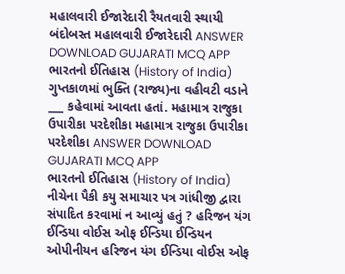મહાલવારી ઈજારેદારી રૈયતવારી સ્થાયી બંદોબસ્ત મહાલવારી ઈજારેદારી ANSWER DOWNLOAD GUJARATI MCQ APP
ભારતનો ઈતિહાસ (History of India) ગુપ્તકાળમાં ભુક્તિ (રાજ્ય)ના વહીવટી વડાને ___ કહેવામાં આવતા હતાં. મહામાત્ર રાજુકા ઉપારીકા પરદેશીકા મહામાત્ર રાજુકા ઉપારીકા પરદેશીકા ANSWER DOWNLOAD GUJARATI MCQ APP
ભારતનો ઈતિહાસ (History of India) નીચેના પૈકી કયુ સમાચાર પત્ર ગાંધીજી દ્વારા સંપાદિત કરવામાં ન આવ્યું હતું ? હરિજન યંગ ઈન્ડિયા વોઈસ ઓફ ઈન્ડિયા ઈન્ડિયન ઓપીનીયન હરિજન યંગ ઈન્ડિયા વોઈસ ઓફ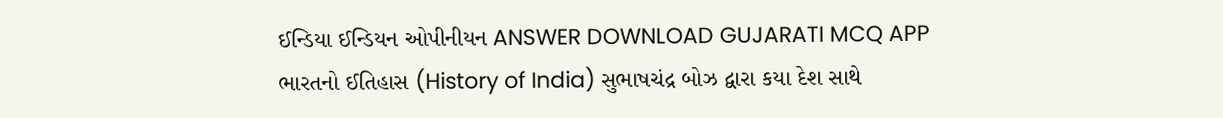ઈન્ડિયા ઈન્ડિયન ઓપીનીયન ANSWER DOWNLOAD GUJARATI MCQ APP
ભારતનો ઈતિહાસ (History of India) સુભાષચંદ્ર બોઝ દ્વારા કયા દેશ સાથે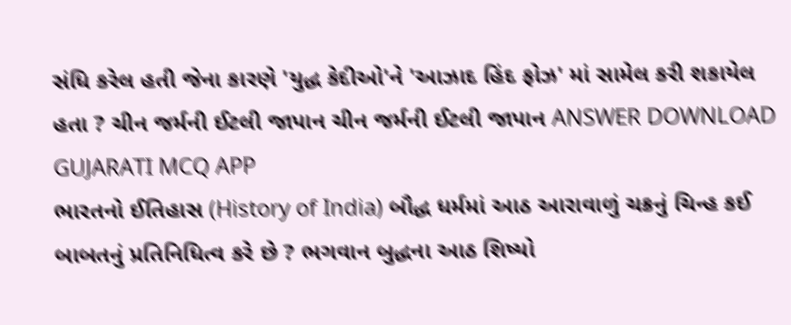સંધિ કરેલ હતી જેના કારણે 'યુદ્ધ કેદીઓ'ને 'આઝાદ હિંદ ફોઝ' માં સામેલ કરી શકાયેલ હતા ? ચીન જર્મની ઈટલી જાપાન ચીન જર્મની ઈટલી જાપાન ANSWER DOWNLOAD GUJARATI MCQ APP
ભારતનો ઈતિહાસ (History of India) બૌદ્ધ ધર્મમાં આઠ આરાવાળું ચક્રનું ચિન્હ કઈ બાબતનું પ્રતિનિધિત્વ કરે છે ? ભગવાન બુદ્ધના આઠ શિષ્યો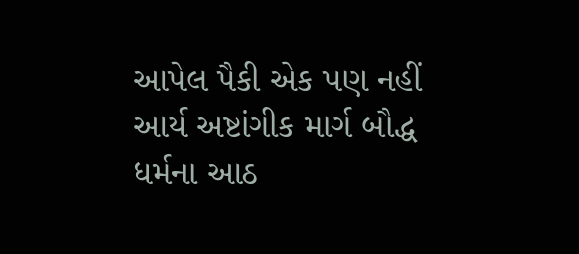આપેલ પૈકી એક પણ નહીં આર્ય અષ્ટાંગીક માર્ગ બૌદ્ધ ધર્મના આઠ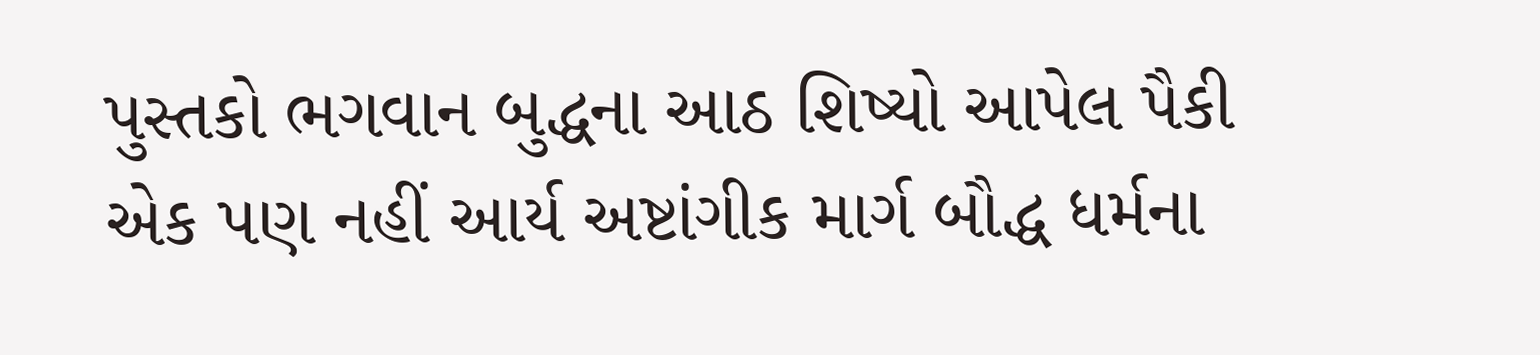પુસ્તકો ભગવાન બુદ્ધના આઠ શિષ્યો આપેલ પૈકી એક પણ નહીં આર્ય અષ્ટાંગીક માર્ગ બૌદ્ધ ધર્મના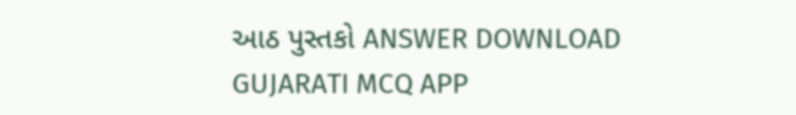આઠ પુસ્તકો ANSWER DOWNLOAD GUJARATI MCQ APP